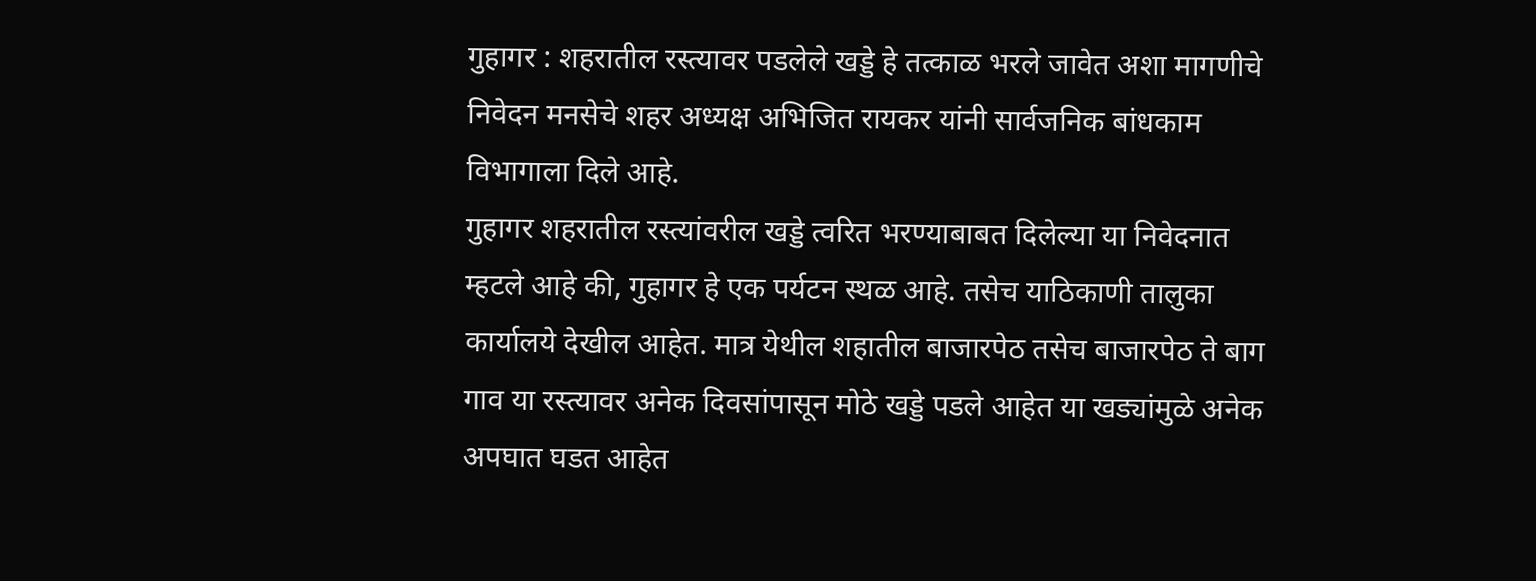गुहागर : शहरातील रस्त्यावर पडलेले खड्डे हे तत्काळ भरले जावेत अशा मागणीचे निवेदन मनसेचे शहर अध्यक्ष अभिजित रायकर यांनी सार्वजनिक बांधकाम विभागाला दिले आहे.
गुहागर शहरातील रस्त्यांवरील खड्डे त्वरित भरण्याबाबत दिलेल्या या निवेदनात म्हटले आहे की, गुहागर हे एक पर्यटन स्थळ आहे. तसेच याठिकाणी तालुका कार्यालये देखील आहेत. मात्र येथील शहातील बाजारपेठ तसेच बाजारपेठ ते बाग गाव या रस्त्यावर अनेक दिवसांपासून मोठे खड्डे पडले आहेत या खड्यांमुळे अनेक अपघात घडत आहेत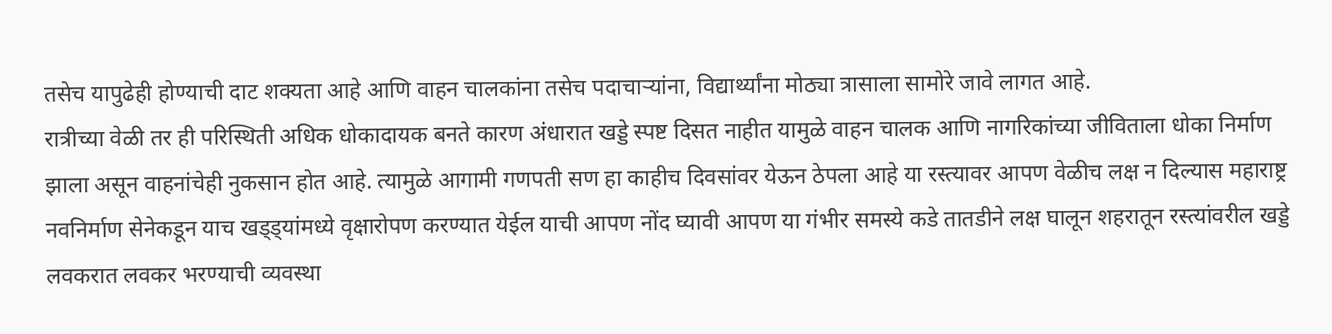तसेच यापुढेही होण्याची दाट शक्यता आहे आणि वाहन चालकांना तसेच पदाचाऱ्यांना, विद्यार्थ्यांना मोठ्या त्रासाला सामोरे जावे लागत आहे.
रात्रीच्या वेळी तर ही परिस्थिती अधिक धोकादायक बनते कारण अंधारात खड्डे स्पष्ट दिसत नाहीत यामुळे वाहन चालक आणि नागरिकांच्या जीविताला धोका निर्माण झाला असून वाहनांचेही नुकसान होत आहे. त्यामुळे आगामी गणपती सण हा काहीच दिवसांवर येऊन ठेपला आहे या रस्त्यावर आपण वेळीच लक्ष न दिल्यास महाराष्ट्र नवनिर्माण सेनेकडून याच खड्ड्यांमध्ये वृक्षारोपण करण्यात येईल याची आपण नोंद घ्यावी आपण या गंभीर समस्ये कडे तातडीने लक्ष घालून शहरातून रस्त्यांवरील खड्डे लवकरात लवकर भरण्याची व्यवस्था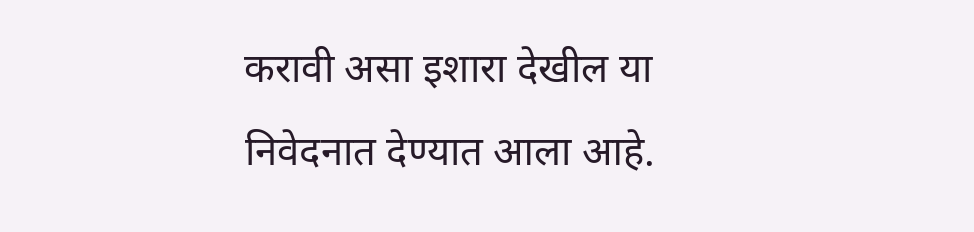करावी असा इशारा देखील या निवेदनात देण्यात आला आहे.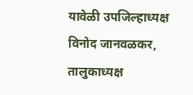यावेळी उपजिल्हाध्यक्ष विनोद जानवळकर, तालुकाध्यक्ष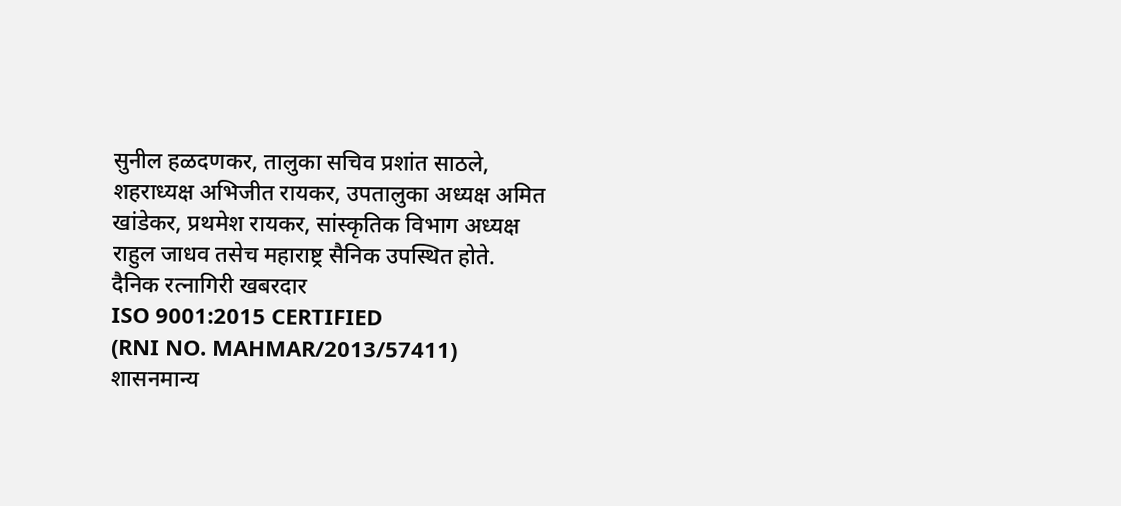सुनील हळदणकर, तालुका सचिव प्रशांत साठले, शहराध्यक्ष अभिजीत रायकर, उपतालुका अध्यक्ष अमित खांडेकर, प्रथमेश रायकर, सांस्कृतिक विभाग अध्यक्ष राहुल जाधव तसेच महाराष्ट्र सैनिक उपस्थित होते.
दैनिक रत्नागिरी खबरदार
ISO 9001:2015 CERTIFIED
(RNI NO. MAHMAR/2013/57411)
शासनमान्य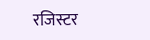रजिस्टर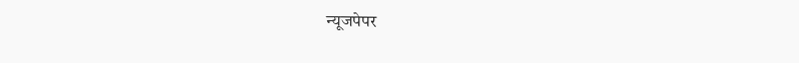न्यूजपेपर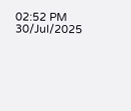02:52 PM 30/Jul/2025